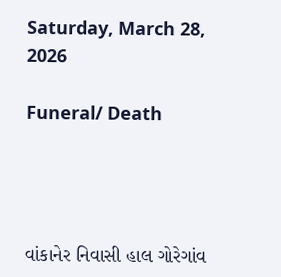Saturday, March 28, 2026

Funeral/ Death




વાંકાનેર નિવાસી હાલ ગોરેગાંવ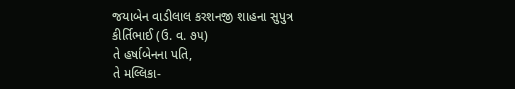જયાબેન વાડીલાલ કરશનજી શાહના સુપુત્ર
કીર્તિભાઈ (ઉ. વ. ૭૫)
તે હર્ષાબેનના પતિ,
તે મલ્લિકા-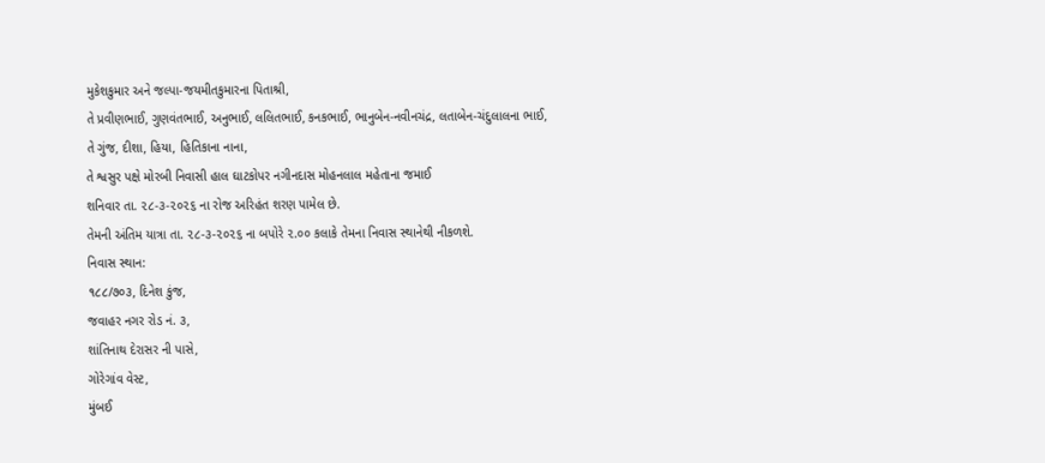મુકેશકુમાર અને જલ્પા-જયમીતકુમારના પિતાશ્રી,
તે પ્રવીણભાઈ, ગુણવંતભાઈ, અનુભાઈ, લલિતભાઈ, કનકભાઈ, ભાનુબેન-નવીનચંદ્ર, લતાબેન-ચંદુલાલના ભાઈ,
તે ગુંજ, દીશા, હિયા, હિતિકાના નાના,
તે શ્વસુર પક્ષે મોરબી નિવાસી હાલ ઘાટકોપર નગીનદાસ મોહનલાલ મહેતાના જમાઈ
શનિવાર તા. ૨૮-૩-૨૦૨૬ ના રોજ અરિહંત શરણ પામેલ છે.
તેમની અંતિમ યાત્રા તા. ૨૮-૩-૨૦૨૬ ના બપોરે ૨.૦૦ કલાકે તેમના નિવાસ સ્થાનેથી નીકળશે.
નિવાસ સ્થાન:
૧૮૮/૭૦૩, દિનેશ કુંજ,
જવાહર નગર રોડ નં. ૩,
શાંતિનાથ દેરાસર ની પાસે,
ગોરેગાંવ વેસ્ટ,
મુંબઈ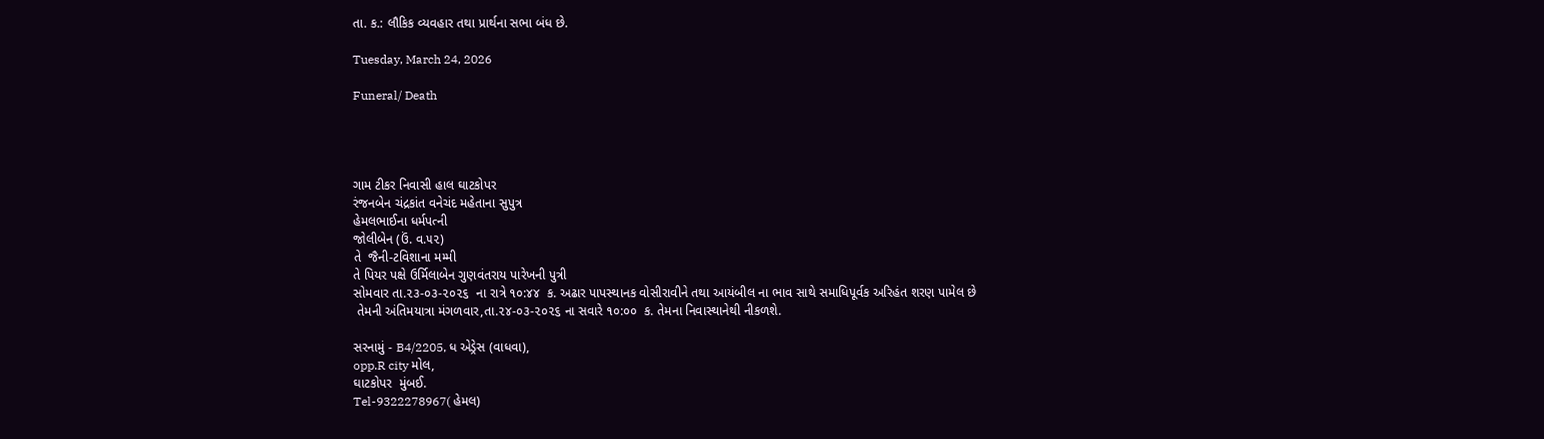તા. ક.: લૌકિક વ્યવહાર તથા પ્રાર્થના સભા બંધ છે.

Tuesday, March 24, 2026

Funeral/ Death




ગામ ટીકર નિવાસી હાલ ઘાટકોપર
રંજનબેન ચંદ્રકાંત વનેચંદ મહેતાના સુપુત્ર
હેમલભાઈના ધર્મપત્ની
જોલીબેન (ઉં. વ.૫૨)
તે  જૈની-ટવિશાના મમ્મી
તે પિયર પક્ષે ઉર્મિલાબેન ગુણવંતરાય પારેખની પુત્રી
સોમવાર તા.૨૩-૦૩-૨૦૨૬  ના રાત્રે ૧૦:૪૪  ક. અઢાર પાપસ્થાનક વોસીરાવીને તથા આયંબીલ ના ભાવ સાથે સમાધિપૂર્વક અરિહંત શરણ પામેલ છે
 તેમની અંતિમયાત્રા મંગળવાર,તા.૨૪-૦૩-૨૦૨૬ ના સવારે ૧૦:૦૦  ક. તેમના નિવાસ્થાનેથી નીકળશે.

સરનામું - B4/2205, ધ એડ્રેસ (વાધવા),
opp.R city મોલ,
ઘાટકોપર  મુંબઈ.
Tel-9322278967( હેમલ)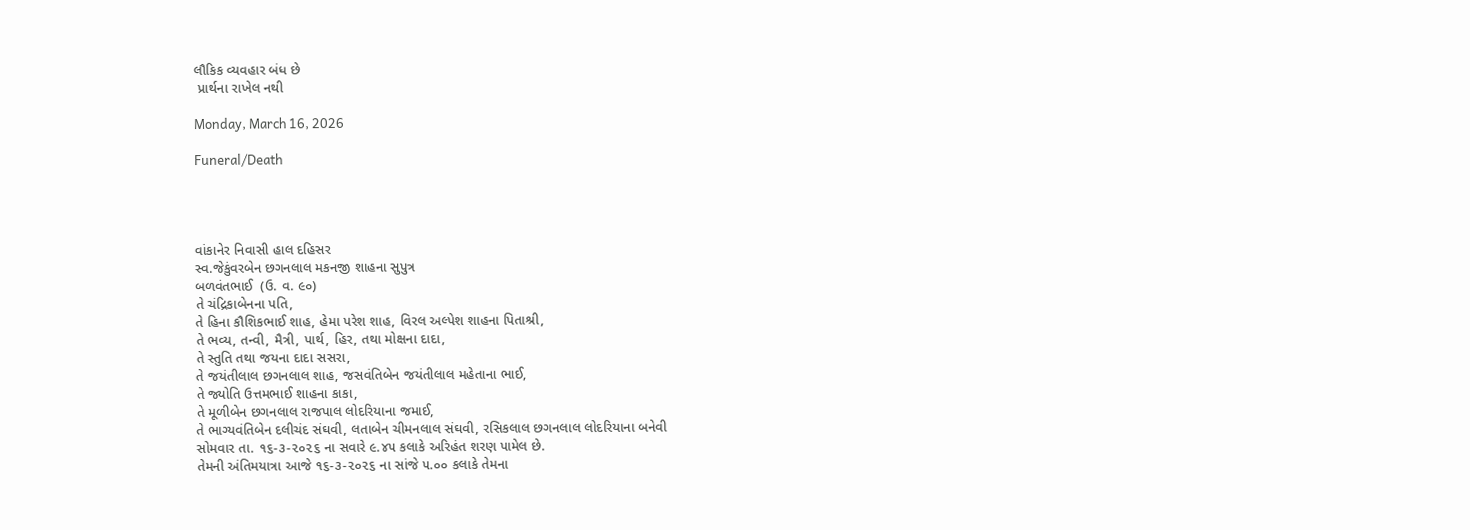લૌકિક વ્યવહાર બંધ છે
 પ્રાર્થના રાખેલ નથી

Monday, March 16, 2026

Funeral/Death




વાંકાનેર નિવાસી હાલ દહિસર
સ્વ.જેકુંવરબેન છગનલાલ મકનજી શાહના સુપુત્ર
બળવંતભાઈ  (ઉ. વ. ૯૦)
તે ચંદ્રિકાબેનના પતિ,
તે હિના કૌશિકભાઈ શાહ, હેમા પરેશ શાહ, વિરલ અલ્પેશ શાહના પિતાશ્રી,
તે ભવ્ય, તન્વી, મૈત્રી, પાર્થ, હિર, તથા મોક્ષના દાદા,
તે સ્તુતિ તથા જયના દાદા સસરા,
તે જયંતીલાલ છગનલાલ શાહ, જસવંતિબેન જયંતીલાલ મહેતાના ભાઈ,
તે જ્યોતિ ઉત્તમભાઈ શાહના કાકા,
તે મૂળીબેન છગનલાલ રાજપાલ લોદરિયાના જમાઈ,
તે ભાગ્યવંતિબેન દલીચંદ સંઘવી, લતાબેન ચીમનલાલ સંઘવી, રસિકલાલ છગનલાલ લોદરિયાના બનેવી
સોમવાર તા. ૧૬-૩-૨૦૨૬ ના સવારે ૯.૪૫ કલાકે અરિહંત શરણ પામેલ છે.
તેમની અંતિમયાત્રા આજે ૧૬-૩-૨૦૨૬ ના સાંજે ૫.૦૦ કલાકે તેમના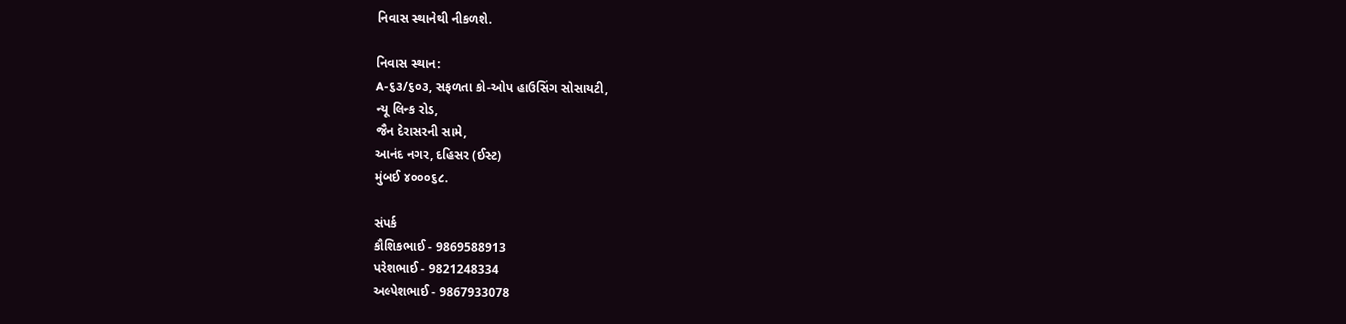નિવાસ સ્થાનેથી નીકળશે.

નિવાસ સ્થાન:
A-૬૩/૬૦૩, સફળતા કો-ઓપ હાઉસિંગ સોસાયટી,
ન્યૂ લિન્ક રોડ,
જૈન દેરાસરની સામે,
આનંદ નગર, દહિસર (ઈસ્ટ)
મુંબઈ ૪૦૦૦૬૮.

સંપર્ક
કૌશિકભાઈ - 9869588913
પરેશભાઈ - 9821248334
અલ્પેશભાઈ - 9867933078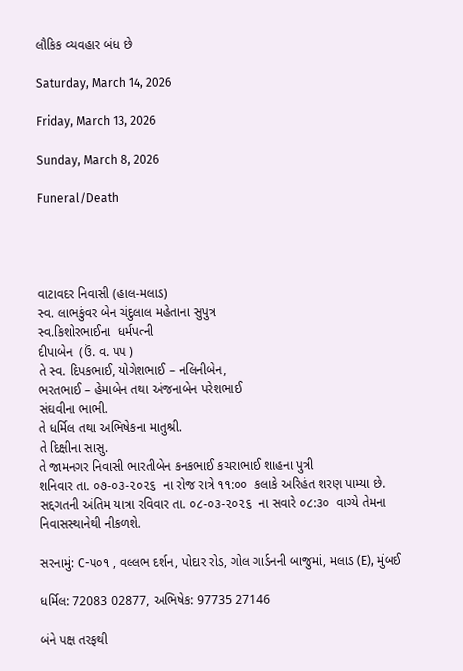લૌકિક વ્યવહાર બંધ છે

Saturday, March 14, 2026

Friday, March 13, 2026

Sunday, March 8, 2026

Funeral/Death




વાટાવદર નિવાસી (હાલ-મલાડ)
સ્વ. લાભકુંવર બેન ચંદુલાલ મહેતાના સુપુત્ર
સ્વ.કિશોરભાઈના  ધર્મપત્ની
દીપાબેન  (ઉં. વ. ૫૫ )
તે સ્વ. દિપકભાઈ, યોગેશભાઈ – નલિનીબેન,
ભરતભાઈ – હેમાબેન તથા અંજનાબેન પરેશભાઈ
સંઘવીના ભાભી.
તે ધર્મિલ તથા અભિષેકના માતુશ્રી.
તે દિક્ષીના સાસુ.
તે જામનગર નિવાસી ભારતીબેન કનકભાઈ કચરાભાઈ શાહના પુત્રી
શનિવાર તા. ૦૭-૦૩-૨૦૨૬  ના રોજ રાત્રે ૧૧:૦૦  કલાકે અરિહંત શરણ પામ્યા છે.
સદ્દગતની અંતિમ યાત્રા રવિવાર તા. ૦૮-૦૩-૨૦૨૬  ના સવારે ૦૮:૩૦  વાગ્યે તેમના નિવાસસ્થાનેથી નીકળશે.

સરનામું: C-૫૦૧ , વલ્લભ દર્શન, પોદાર રોડ, ગોલ ગાર્ડનની બાજુમાં, મલાડ (E), મુંબઈ

ધર્મિલ: 72083 02877, અભિષેક: 97735 27146

બંને પક્ષ તરફથી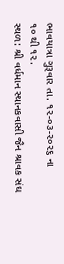ભાવયાત્રા ગુરૂવાર તા. ૧૨-૦૩-૨૦૨૬ ના
૧૦ થી ૧૨.
સ્થળ: શ્રી વર્ધમાન સ્થાનકવાસી જૈન શ્રાવક સંઘ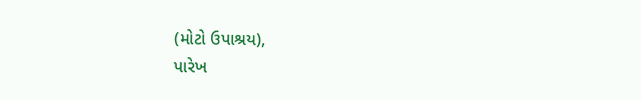(મોટો ઉપાશ્રય),
પારેખ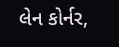લેન કોર્નર,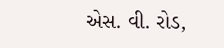એસ. વી. રોડ,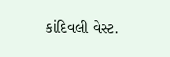કાંદિવલી વેસ્ટ.